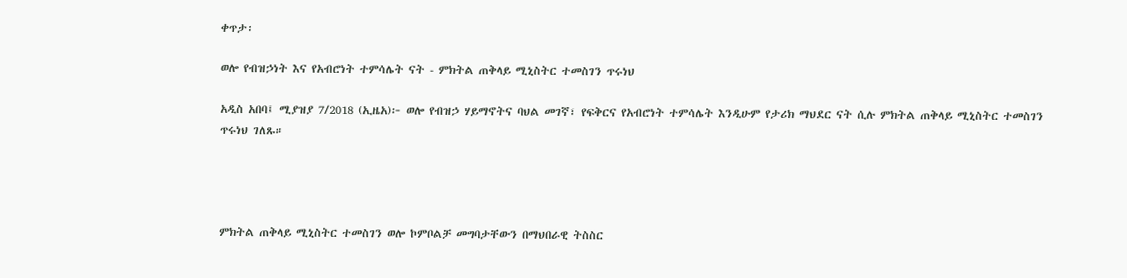ቀጥታ፡

ወሎ የብዝኃነት እና የአብሮነት ተምሳሌት ናት - ምክትል ጠቅላይ ሚኒስትር ተመስገን ጥሩነህ

አዲስ አበባ፤ ሚያዝያ 7/2018 (ኢዜአ)፦ ወሎ የብዝኃ ሃይማኖትና ባህል መገኛ፣ የፍቅርና የአብሮነት ተምሳሌት እንዲሁም የታሪክ ማህደር ናት ሲሉ ምክትል ጠቅላይ ሚኒስትር ተመስገን ጥሩነህ ገለጹ።




ምክትል ጠቅላይ ሚኒስትር ተመስገን ወሎ ኮምቦልቻ መግባታቸውን በማህበራዊ ትስስር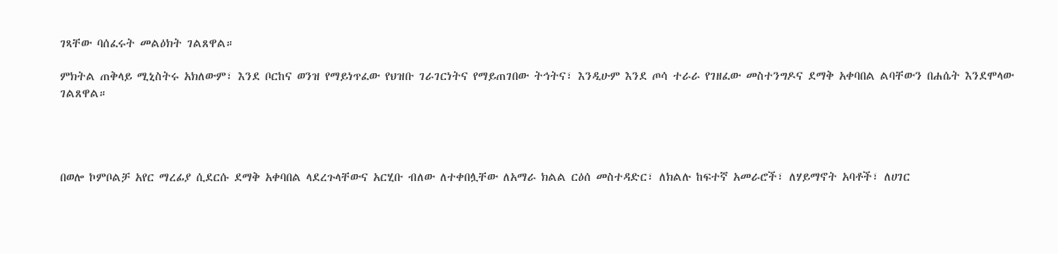ገጻቸው ባሰፈሩት መልዕክት ገልጸዋል።

ምክትል ጠቅላይ ሚኒስትሩ አክለውም፣ እንደ ቦርከና ወንዝ የማይነጥፈው የህዝቡ ገራገርነትና የማይጠገበው ትኅትና፣ እንዲሁም እንደ ጦሳ ተራራ የገዘፈው መስተንግዶና ደማቅ አቀባበል ልባቸውን በሐሴት እንደሞላው ገልጸዋል።




በወሎ ኮምቦልቻ አየር ማረፊያ ሲደርሱ ደማቅ አቀባበል ላደረጉላቸውና አርሂቡ ብለው ለተቀበሏቸው ለአማራ ክልል ርዕሰ መስተዳድር፣ ለክልሉ ከፍተኛ አመራሮች፣ ለሃይማኖት አባቶች፣ ለሀገር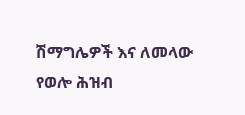ሽማግሌዎች እና ለመላው የወሎ ሕዝብ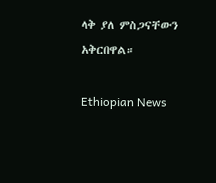ላቅ ያለ ምስጋናቸውን አቅርበዋል።

Ethiopian News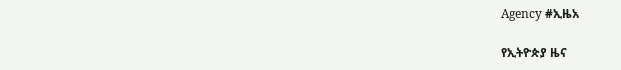Agency #ኢዜአ

የኢትዮጵያ ዜና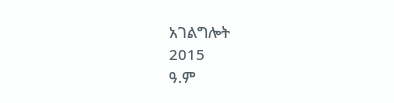አገልግሎት
2015
ዓ.ም